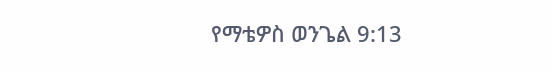የማቴዎስ ወንጌል 9:13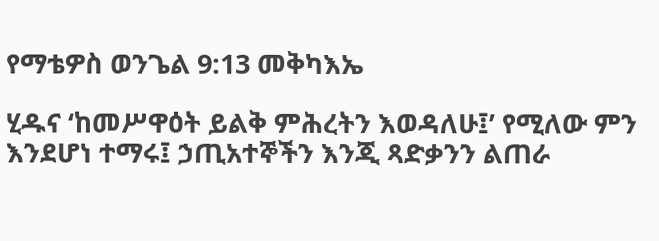የማቴዎስ ወንጌል 9:13 መቅካእኤ

ሂዱና ‘ከመሥዋዕት ይልቅ ምሕረትን እወዳለሁ፤’ የሚለው ምን እንደሆነ ተማሩ፤ ኃጢአተኞችን እንጂ ጻድቃንን ልጠራ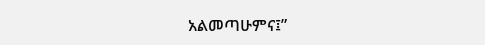አልመጣሁምና፤”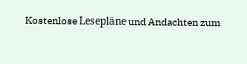Kostenlose Lesepläne und Andachten zum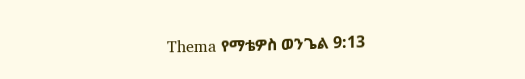Thema የማቴዎስ ወንጌል 9:13